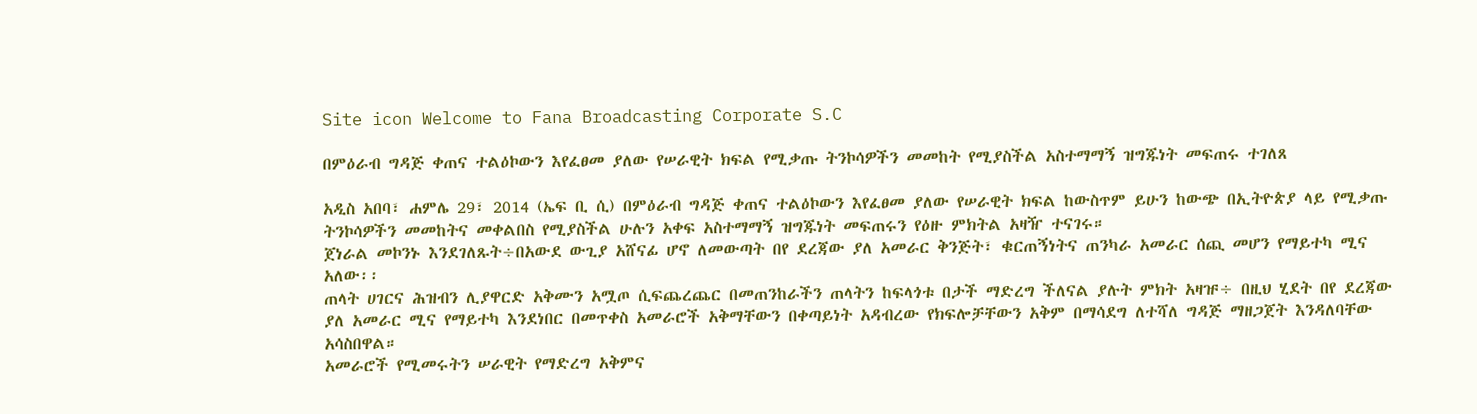Site icon Welcome to Fana Broadcasting Corporate S.C

በምዕራብ ግዳጅ ቀጠና ተልዕኮውን እየፈፀመ ያለው የሠራዊት ክፍል የሚቃጡ ትንኮሳዎችን መመከት የሚያስችል አስተማማኝ ዝግጁነት መፍጠሩ ተገለጸ

አዲስ አበባ፣ ሐምሌ 29፣ 2014 (ኤፍ ቢ ሲ) በምዕራብ ግዳጅ ቀጠና ተልዕኮውን እየፈፀመ ያለው የሠራዊት ክፍል ከውስጥም ይሁን ከውጭ በኢትዮጵያ ላይ የሚቃጡ ትንኮሳዎችን መመከትና መቀልበስ የሚያስችል ሁሉን አቀፍ አስተማማኝ ዝግጁነት መፍጠሩን የዕዙ ምክትል አዛዥ ተናገሩ።
ጀነራል መኮንኑ እንደገለጹት÷በአውደ ውጊያ አሸናፊ ሆኖ ለመውጣት በየ ደረጃው ያለ አመራር ቅንጅት፣ ቁርጠኝነትና ጠንካራ አመራር ሰጪ መሆን የማይተካ ሚና አለው፡፡
ጠላት ሀገርና ሕዝብን ሊያዋርድ አቅሙን አሟጦ ሲፍጨረጨር በመጠንከራችን ጠላትን ከፍላጎቱ በታች ማድረግ ችለናል ያሉት ምክት አዛዡ÷ በዚህ ሂደት በየ ደረጃው ያለ አመራር ሚና የማይተካ እንደነበር በመጥቀስ አመራሮች አቅማቸውን በቀጣይነት አዳብረው የክፍሎቻቸውን አቅም በማሳደግ ለተሻለ ግዳጅ ማዘጋጀት እንዳለባቸው አሳስበዋል።
አመራሮች የሚመሩትን ሠራዊት የማድረግ አቅምና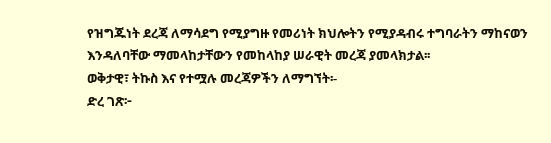የዝግጁነት ደረጃ ለማሳደግ የሚያግዙ የመሪነት ክህሎትን የሚያዳብሩ ተግባራትን ማከናወን እንዳለባቸው ማመላከታቸውን የመከላከያ ሠራዊት መረጃ ያመላክታል፡፡
ወቅታዊ፣ ትኩስ እና የተሟሉ መረጃዎችን ለማግኘት፡-
ድረ ገጽ፦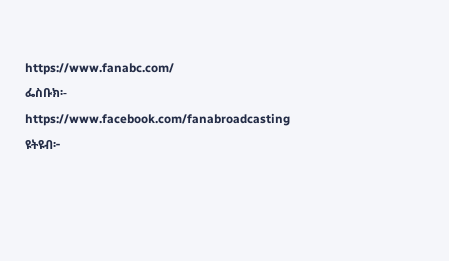https://www.fanabc.com/
ፌስቡክ፡- https://www.facebook.com/fanabroadcasting
ዩትዩብ፦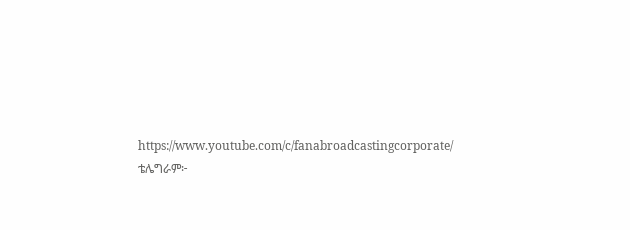https://www.youtube.com/c/fanabroadcastingcorporate/
ቴሌግራም፦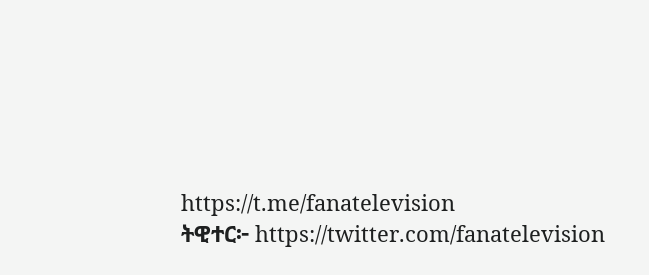https://t.me/fanatelevision
ትዊተር፦ https://twitter.com/fanatelevision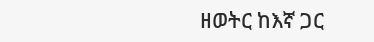ዘወትር ከእኛ ጋር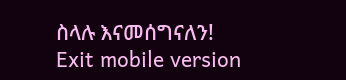ስላሉ እናመሰግናለን!
Exit mobile version